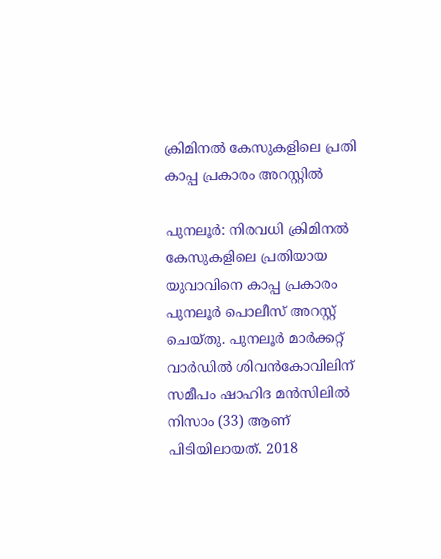ക്രിമിനൽ കേസുകളിലെ പ്രതി കാപ്പ പ്രകാരം അറസ്റ്റിൽ

പുനലൂർ: നിരവധി ക്രിമിനൽ കേസുകളിലെ പ്രതിയായ യുവാവിനെ കാപ്പ പ്രകാരം പുനലൂർ പൊലീസ് അറസ്റ്റ് ചെയ്തു. പുനലൂർ മാർക്കറ്റ് വാർഡിൽ ശിവൻകോവിലിന് സമീപം ഷാഹിദ മൻസിലിൽ നിസാം (33) ആണ് പിടിയിലായത്. 2018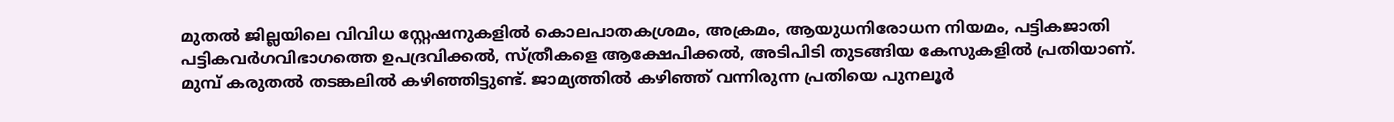മുതൽ ജില്ലയിലെ വിവിധ സ്റ്റേഷനുകളിൽ കൊലപാതകശ്രമം, അക്രമം, ആയുധനിരോധന നിയമം, പട്ടികജാതി പട്ടികവർഗവിഭാഗത്തെ ഉപദ്രവിക്കൽ, സ്ത്രീകളെ ആക്ഷേപിക്കൽ, അടിപിടി തുടങ്ങിയ കേസുകളിൽ പ്രതിയാണ്. മുമ്പ് കരുതൽ തടങ്കലിൽ കഴിഞ്ഞിട്ടുണ്ട്. ജാമ്യത്തിൽ കഴിഞ്ഞ് വന്നിരുന്ന പ്രതിയെ പുനലൂർ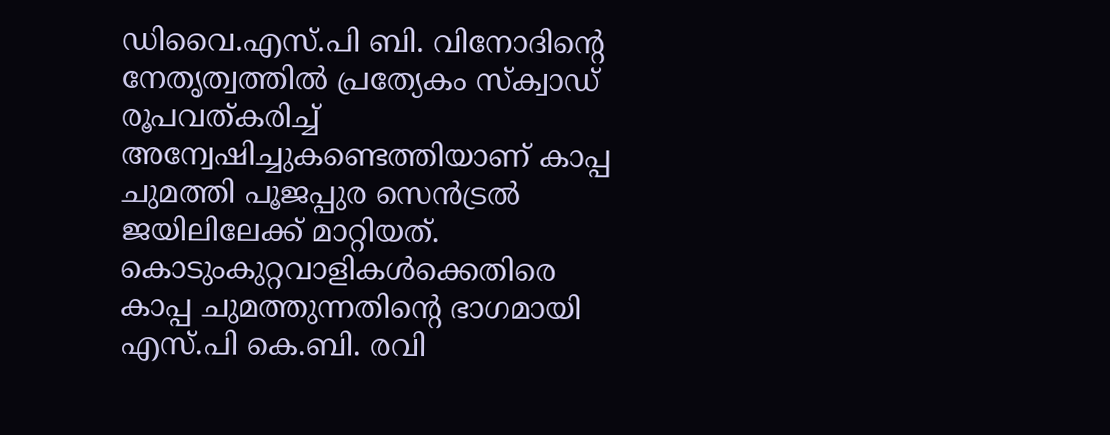ഡിവൈ.എസ്.പി ബി. വിനോദിന്‍റെ നേതൃത്വത്തിൽ പ്രത്യേകം സ്‌ക്വാഡ് രൂപവത്കരിച്ച് അന്വേഷിച്ചുകണ്ടെത്തിയാണ് കാപ്പ ചുമത്തി പൂജപ്പുര സെൻട്രൽ ജയിലിലേക്ക് മാറ്റിയത്. കൊടുംകുറ്റവാളികൾക്കെതിരെ കാപ്പ ചുമത്തുന്നതിന്‍റെ ഭാഗമായി എസ്.പി കെ.ബി. രവി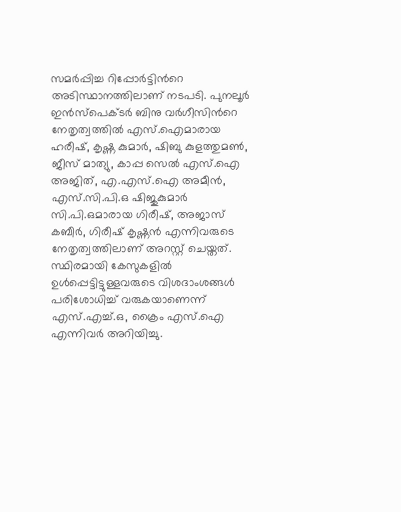സമർപ്പിച്ച റിപ്പോർട്ടിന്‍റെ അടിസ്ഥാനത്തിലാണ് നടപടി. പുനലൂർ ഇൻസ്‌പെക്ടർ ബിനു വർഗീസിന്‍റെ നേതൃത്വത്തിൽ എസ്.ഐമാരായ ഹരീഷ്, കൃഷ്ണ കുമാർ, ഷിബു കുളത്തുമൺ, ജീസ് മാത്യു, കാപ്പ സെൽ എസ്.ഐ അജിത്, എ.എസ്.ഐ അമീൻ, എസ്.സി.പി.ഒ ഷിജുകുമാർ സി.പി.ഒമാരായ ഗിരീഷ്, അജാസ് കബീർ, ഗിരീഷ് കൃഷ്ണൻ എന്നിവരുടെ നേതൃത്വത്തിലാണ് അറസ്റ്റ് ചെയ്തത്. സ്ഥിരമായി കേസുകളിൽ ഉൾപ്പെട്ടിട്ടുള്ളവരുടെ വിശദാംശങ്ങൾ പരിശോധിച്ച് വരുകയാണെന്ന് എസ്.എച്ച്.ഒ, ക്രൈം എസ്.ഐ എന്നിവർ അറിയിച്ചു.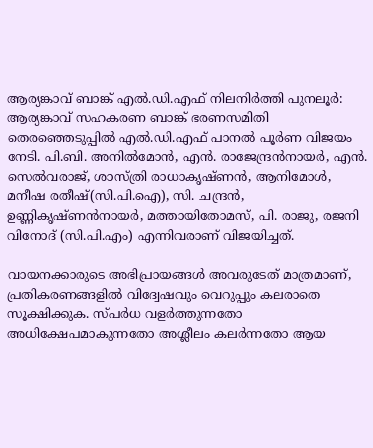ആര്യങ്കാവ് ബാങ്ക് എൽ.ഡി.എഫ് നിലനിർത്തി പുനലൂർ: ആര്യങ്കാവ് സഹകരണ ബാങ്ക് ഭരണസമിതി തെരഞ്ഞെടുപ്പിൽ എൽ.ഡി.എഫ് പാനൽ പൂർണ വിജയം നേടി. പി.ബി. അനിൽമോൻ, എൻ. രാജേന്ദ്രൻനായർ, എൻ. സെൽവരാജ്, ശാസ്ത്രി രാധാകൃഷ്ണൻ, ആനിമോൾ, മനീഷ രതീഷ്(സി.പി.ഐ), സി. ചന്ദ്രൻ, ഉണ്ണികൃഷ്ണൻനായർ, മത്തായിതോമസ്, പി. രാജു, രജനി വിനോദ് (സി.പി.എം) എന്നിവരാണ് വിജയിച്ചത്.

വായനക്കാരുടെ അഭിപ്രായങ്ങള്‍ അവരുടേത് മാത്രമാണ്, പ്രതികരണങ്ങളിൽ വിദ്വേഷവും വെറുപ്പും കലരാതെ സൂക്ഷിക്കുക. സ്പർധ വളർത്തുന്നതോ അധിക്ഷേപമാകുന്നതോ അശ്ലീലം കലർന്നതോ ആയ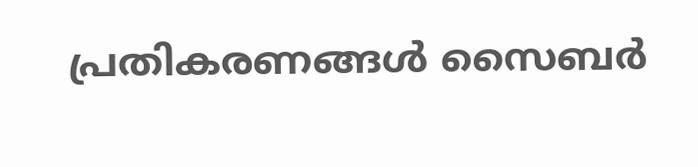പ്രതികരണങ്ങൾ സൈബർ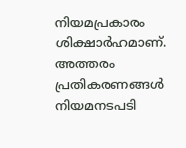നിയമപ്രകാരം ശിക്ഷാർഹമാണ്. അത്തരം പ്രതികരണങ്ങൾ നിയമനടപടി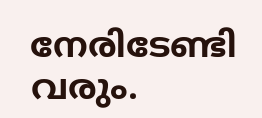നേരിടേണ്ടി വരും.